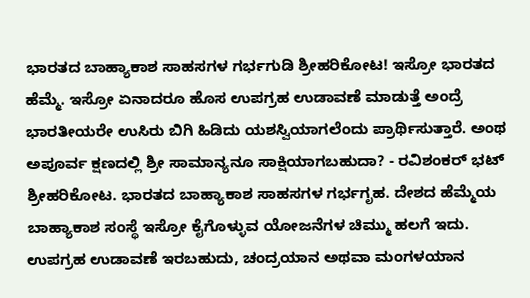ಭಾರತದ ಬಾಹ್ಯಾಕಾಶ ಸಾಹಸಗಳ ಗರ್ಭಗುಡಿ ಶ್ರೀಹರಿಕೋಟ! ಇಸ್ರೋ ಭಾರತದ ಹೆಮ್ಮೆ. ಇಸ್ರೋ ಏನಾದರೂ ಹೊಸ ಉಪಗ್ರಹ ಉಡಾವಣೆ ಮಾಡುತ್ತೆ ಅಂದ್ರೆ ಭಾರತೀಯರೇ ಉಸಿರು ಬಿಗಿ ಹಿಡಿದು ಯಶಸ್ವಿಯಾಗಲೆಂದು ಪ್ರಾರ್ಥಿಸುತ್ತಾರೆ. ಅಂಥ ಅಪೂರ್ವ ಕ್ಷಣದಲ್ಲಿ ಶ್ರೀ ಸಾಮಾನ್ಯನೂ ಸಾಕ್ಷಿಯಾಗಬಹುದಾ? - ರವಿಶಂಕರ್ ಭಟ್ ಶ್ರೀಹರಿಕೋಟ. ಭಾರತದ ಬಾಹ್ಯಾಕಾಶ ಸಾಹಸಗಳ ಗರ್ಭಗೃಹ. ದೇಶದ ಹೆಮ್ಮೆಯ ಬಾಹ್ಯಾಕಾಶ ಸಂಸ್ಥೆ ಇಸ್ರೋ ಕೈಗೊಳ್ಳುವ ಯೋಜನೆಗಳ ಚಿಮ್ಮು ಹಲಗೆ ಇದು. ಉಪಗ್ರಹ ಉಡಾವಣೆ ಇರಬಹುದು, ಚಂದ್ರಯಾನ ಅಥವಾ ಮಂಗಳಯಾನ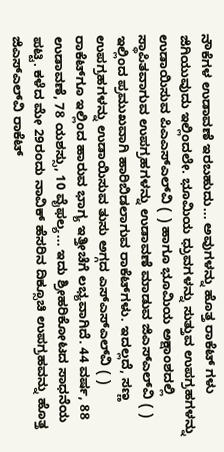ನೌಕೆಗಳ ಉಡಾವಣೆ ಇರಬಹುದು... ಅವುಗಳನ್ನು ಹೊತ್ತ ರಾಕೆಟ್ ಗಳು ಜಿಗಿಯುವುದು ಇಲ್ಲಿಂದಲೇ. ಭೂಮಿಯ ಧ್ರುವಗಳನ್ನು ಸುತ್ತುವ ಉಪಗ್ರಹಗಳನ್ನು ಉಡಾಯಿಸುವ ಪಿಎಎಸ್‌ಎಲ್‌ವಿ ( ) ಹಾಗೂ ಭೂಮಿಯ ಅಕ್ಷಾಂಶದಲ್ಲಿ ಸ್ಥಾಪಿತವಾಗುವ ಉಪಗ್ರಹಗಳನ್ನು ಉಡಾವಣೆ ಮಾಡುವ ಜಿಎಸ್‌ಎಲ್‌ವಿ ( ) ಇಲ್ಲಿಂದ ಪ್ರಮುಖವಾಗಿ ಹಾರಿಬಿಡಲಾಗುವ ರಾಕೆಟ್‌ಗಳು. ಇದಲ್ಲದೆ, ಸಣ್ಣ ಉಪಗ್ರಹಗಳನ್ನು ಉಡಾಯಿಸುವ ತುಸು ಅಗ್ಗದ ಎಸ್‌ಎಸ್‌ಎಲ್‌ವಿ ( ) ರಾಕೆಟ್‌ಗೂ ಇಲ್ಲಿಂದ ಹಾರುವ ಭಾಗ್ಯ ಇತ್ತೀಚೆಗೆ ಲಭ್ಯವಾಗಿದೆ. 44 ವರ್ಷ, 88 ಉಡಾವಣೆ, 78 ಯಶಸ್ಸು, 10 ವೈಫಲ್ಯ... ಇದು ಶ್ರೀಹರಿಕೋಟದ ಸಾಧನೆಯ ಪಟ್ಟಿ. ಕಳೆದ ಮೇ 29ರಂದು ನಾವಿಕ್ ಹೆಸರಿನ ದಿಕ್ಸೂಚಿ ಉಪಗ್ರಹವನ್ನು ಹೊತ್ತ ಜಿಎಸ್‌ಎಲ್‌ವಿ ರಾಕೆಟ್‌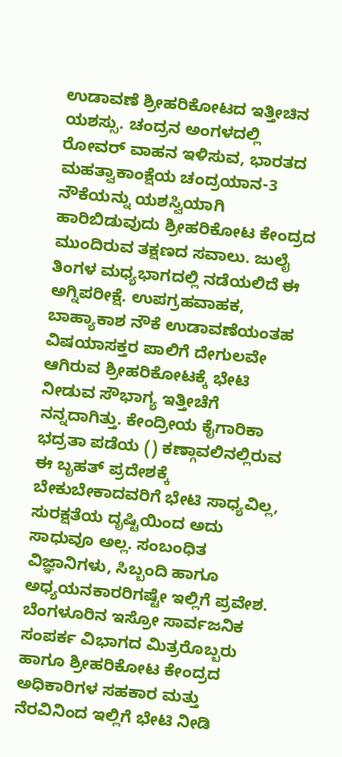ಉಡಾವಣೆ ಶ್ರೀಹರಿಕೋಟದ ಇತ್ತೀಚಿನ ಯಶಸ್ಸು. ಚಂದ್ರನ ಅಂಗಳದಲ್ಲಿ ರೋವರ್ ವಾಹನ ಇಳಿಸುವ, ಭಾರತದ ಮಹತ್ವಾಕಾಂಕ್ಷೆಯ ಚಂದ್ರಯಾನ-3 ನೌಕೆಯನ್ನು ಯಶಸ್ವಿಯಾಗಿ ಹಾರಿಬಿಡುವುದು ಶ್ರೀಹರಿಕೋಟ ಕೇಂದ್ರದ ಮುಂದಿರುವ ತಕ್ಷಣದ ಸವಾಲು. ಜುಲೈ ತಿಂಗಳ ಮಧ್ಯಭಾಗದಲ್ಲಿ ನಡೆಯಲಿದೆ ಈ ಅಗ್ನಿಪರೀಕ್ಷೆ. ಉಪಗ್ರಹವಾಹಕ, ಬಾಹ್ಯಾಕಾಶ ನೌಕೆ ಉಡಾವಣೆಯಂತಹ ವಿಷಯಾಸಕ್ತರ ಪಾಲಿಗೆ ದೇಗುಲವೇ ಆಗಿರುವ ಶ್ರೀಹರಿಕೋಟಕ್ಕೆ ಭೇಟಿ ನೀಡುವ ಸೌಭಾಗ್ಯ ಇತ್ತೀಚೆಗೆ ನನ್ನದಾಗಿತ್ತು. ಕೇಂದ್ರೀಯ ಕೈಗಾರಿಕಾ ಭದ್ರತಾ ಪಡೆಯ () ಕಣ್ಗಾವಲಿನಲ್ಲಿರುವ ಈ ಬೃಹತ್ ಪ್ರದೇಶಕ್ಕೆ ಬೇಕುಬೇಕಾದವರಿಗೆ ಭೇಟಿ ಸಾಧ್ಯವಿಲ್ಲ, ಸುರಕ್ಷತೆಯ ದೃಷ್ಟಿಯಿಂದ ಅದು ಸಾಧುವೂ ಅಲ್ಲ. ಸಂಬಂಧಿತ ವಿಜ್ಞಾನಿಗಳು, ಸಿಬ್ಬಂದಿ ಹಾಗೂ ಅಧ್ಯಯನಕಾರರಿಗಷ್ಟೇ ಇಲ್ಲಿಗೆ ಪ್ರವೇಶ. ಬೆಂಗಳೂರಿನ ಇಸ್ರೋ ಸಾರ್ವಜನಿಕ ಸಂಪರ್ಕ ವಿಭಾಗದ ಮಿತ್ರರೊಬ್ಬರು ಹಾಗೂ ಶ್ರೀಹರಿಕೋಟ ಕೇಂದ್ರದ ಅಧಿಕಾರಿಗಳ ಸಹಕಾರ ಮತ್ತು ನೆರವಿನಿಂದ ಇಲ್ಲಿಗೆ ಭೇಟಿ ನೀಡಿ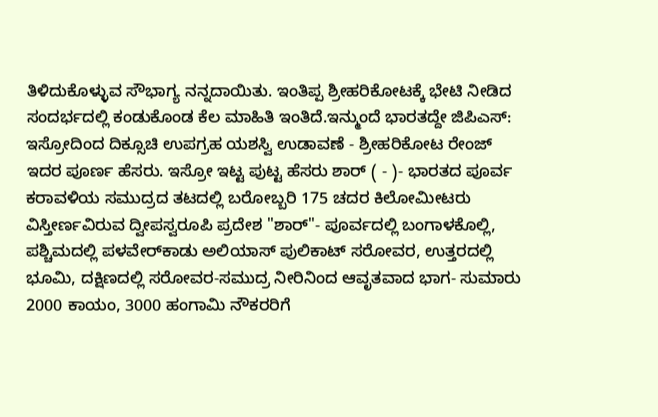ತಿಳಿದುಕೊಳ್ಳುವ ಸೌಭಾಗ್ಯ ನನ್ನದಾಯಿತು. ಇಂತಿಪ್ಪ ಶ್ರೀಹರಿಕೋಟಕ್ಕೆ ಭೇಟಿ ನೀಡಿದ ಸಂದರ್ಭದಲ್ಲಿ ಕಂಡುಕೊಂಡ ಕೆಲ ಮಾಹಿತಿ ಇಂತಿದೆ.ಇನ್ಮುಂದೆ ಭಾರತದ್ದೇ ಜಿಪಿಎಸ್‌: ಇಸ್ರೋದಿಂದ ದಿಕ್ಸೂಚಿ ಉಪಗ್ರಹ ಯಶಸ್ವಿ ಉಡಾವಣೆ - ಶ್ರೀಹರಿಕೋಟ ರೇಂಜ್ ಇದರ ಪೂರ್ಣ ಹೆಸರು. ಇಸ್ರೋ ಇಟ್ಟ ಪುಟ್ಟ ಹೆಸರು ಶಾರ್ ( - )- ಭಾರತದ ಪೂರ್ವ ಕರಾವಳಿಯ ಸಮುದ್ರದ ತಟದಲ್ಲಿ ಬರೋಬ್ಬರಿ 175 ಚದರ ಕಿಲೋಮೀಟರು ವಿಸ್ತೀರ್ಣವಿರುವ ದ್ವೀಪಸ್ವರೂಪಿ ಪ್ರದೇಶ "ಶಾರ್"- ಪೂರ್ವದಲ್ಲಿ ಬಂಗಾಳಕೊಲ್ಲಿ, ಪಶ್ಚಿಮದಲ್ಲಿ ಪಳವೇರ್‌ಕಾಡು ಅಲಿಯಾಸ್ ಪುಲಿಕಾಟ್ ಸರೋವರ, ಉತ್ತರದಲ್ಲಿ ಭೂಮಿ, ದಕ್ಷಿಣದಲ್ಲಿ ಸರೋವರ-ಸಮುದ್ರ ನೀರಿನಿಂದ ಆವೃತವಾದ ಭಾಗ- ಸುಮಾರು 2000 ಕಾಯಂ, 3000 ಹಂಗಾಮಿ ನೌಕರರಿಗೆ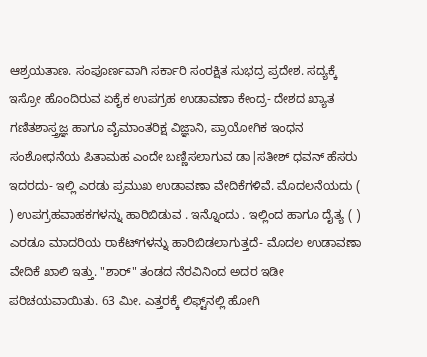ಆಶ್ರಯತಾಣ. ಸಂಪೂರ್ಣವಾಗಿ ಸರ್ಕಾರಿ ಸಂರಕ್ಷಿತ ಸುಭದ್ರ ಪ್ರದೇಶ. ಸದ್ಯಕ್ಕೆ ಇಸ್ರೋ ಹೊಂದಿರುವ ಏಕೈಕ ಉಪಗ್ರಹ ಉಡಾವಣಾ ಕೇಂದ್ರ- ದೇಶದ ಖ್ಯಾತ ಗಣಿತಶಾಸ್ತ್ರಜ್ಞ ಹಾಗೂ ವೈಮಾಂತರಿಕ್ಷ ವಿಜ್ಞಾನಿ, ಪ್ರಾಯೋಗಿಕ ಇಂಧನ ಸಂಶೋಧನೆಯ ಪಿತಾಮಹ ಎಂದೇ ಬಣ್ಣಿಸಲಾಗುವ ಡಾ|ಸತೀಶ್ ಧವನ್ ಹೆಸರು ಇದರದು- ಇಲ್ಲಿ ಎರಡು ಪ್ರಮುಖ ಉಡಾವಣಾ ವೇದಿಕೆಗಳಿವೆ. ಮೊದಲನೆಯದು ( ) ಉಪಗ್ರಹವಾಹಕಗಳನ್ನು ಹಾರಿಬಿಡುವ . ಇನ್ನೊಂದು . ಇಲ್ಲಿಂದ ಹಾಗೂ ದೈತ್ಯ ( ) ಎರಡೂ ಮಾದರಿಯ ರಾಕೆಟ್‌ಗಳನ್ನು ಹಾರಿಬಿಡಲಾಗುತ್ತದೆ- ಮೊದಲ ಉಡಾವಣಾ ವೇದಿಕೆ ಖಾಲಿ ಇತ್ತು. "ಶಾರ್" ತಂಡದ ನೆರವಿನಿಂದ ಅದರ ಇಡೀ ಪರಿಚಯವಾಯಿತು. 63 ಮೀ. ಎತ್ತರಕ್ಕೆ ಲಿಫ್ಟ್‌ನಲ್ಲಿ ಹೋಗಿ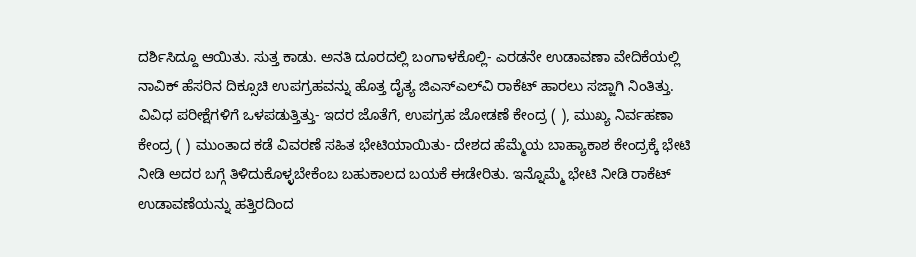ದರ್ಶಿಸಿದ್ದೂ ಆಯಿತು. ಸುತ್ತ ಕಾಡು. ಅನತಿ ದೂರದಲ್ಲಿ ಬಂಗಾಳಕೊಲ್ಲಿ- ಎರಡನೇ ಉಡಾವಣಾ ವೇದಿಕೆಯಲ್ಲಿ ನಾವಿಕ್ ಹೆಸರಿನ ದಿಕ್ಸೂಚಿ ಉಪಗ್ರಹವನ್ನು ಹೊತ್ತ ದೈತ್ಯ ಜಿಎಸ್ಎಲ್‌ವಿ ರಾಕೆಟ್ ಹಾರಲು ಸಜ್ಜಾಗಿ ನಿಂತಿತ್ತು. ವಿವಿಧ ಪರೀಕ್ಷೆಗಳಿಗೆ ಒಳಪಡುತ್ತಿತ್ತು- ಇದರ ಜೊತೆಗೆ, ಉಪಗ್ರಹ ಜೋಡಣೆ ಕೇಂದ್ರ ( ), ಮುಖ್ಯ ನಿರ್ವಹಣಾ ಕೇಂದ್ರ ( ) ಮುಂತಾದ ಕಡೆ ವಿವರಣೆ ಸಹಿತ ಭೇಟಿಯಾಯಿತು- ದೇಶದ ಹೆಮ್ಮೆಯ ಬಾಹ್ಯಾಕಾಶ ಕೇಂದ್ರಕ್ಕೆ ಭೇಟಿ ನೀಡಿ ಅದರ ಬಗ್ಗೆ ತಿಳಿದುಕೊಳ್ಳಬೇಕೆಂಬ ಬಹುಕಾಲದ ಬಯಕೆ ಈಡೇರಿತು. ಇನ್ನೊಮ್ಮೆ ಭೇಟಿ‌ ನೀಡಿ ರಾಕೆಟ್ ಉಡಾವಣೆಯನ್ನು ಹತ್ತಿರದಿಂದ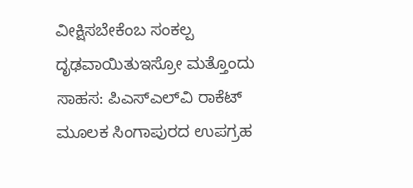ವೀಕ್ಷಿಸಬೇಕೆಂಬ ಸಂಕಲ್ಪ ದೃಢವಾಯಿತುಇಸ್ರೋ ಮತ್ತೊಂದು ಸಾಹಸ: ಪಿಎಸ್ಎಲ್‌ವಿ ರಾಕೆಟ್ ಮೂಲಕ ಸಿಂಗಾಪುರದ ಉಪಗ್ರಹ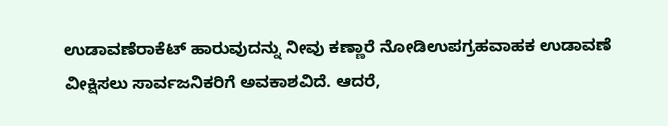ಉಡಾವಣೆರಾಕೆಟ್ ಹಾರುವುದನ್ನು ನೀವು ಕಣ್ಣಾರೆ ನೋಡಿಉಪಗ್ರಹವಾಹಕ ಉಡಾವಣೆ ವೀಕ್ಷಿಸಲು ಸಾರ್ವಜನಿಕರಿಗೆ ಅವಕಾಶವಿದೆ. ಆದರೆ,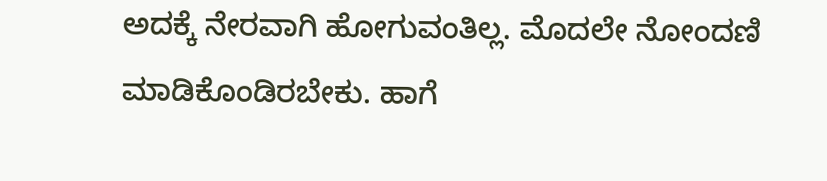ಅದಕ್ಕೆ ನೇರವಾಗಿ ಹೋಗುವಂತಿಲ್ಲ. ಮೊದಲೇ ನೋಂದಣಿ ಮಾಡಿಕೊಂಡಿರಬೇಕು. ಹಾಗೆ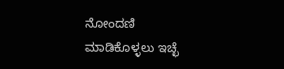ನೋಂದಣಿ ಮಾಡಿಕೊಳ್ಳಲು ಇಚ್ಛೆ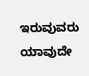ಇರುವುವರು ಯಾವುದೇ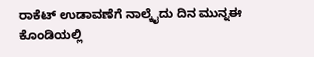ರಾಕೆಟ್‌ ಉಡಾವಣೆಗೆ ನಾಲ್ಕೈದು ದಿನ ಮುನ್ನಈ ಕೊಂಡಿಯಲ್ಲಿ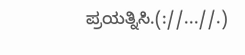ಪ್ರಯತ್ನಿಸಿ.(://...//.)